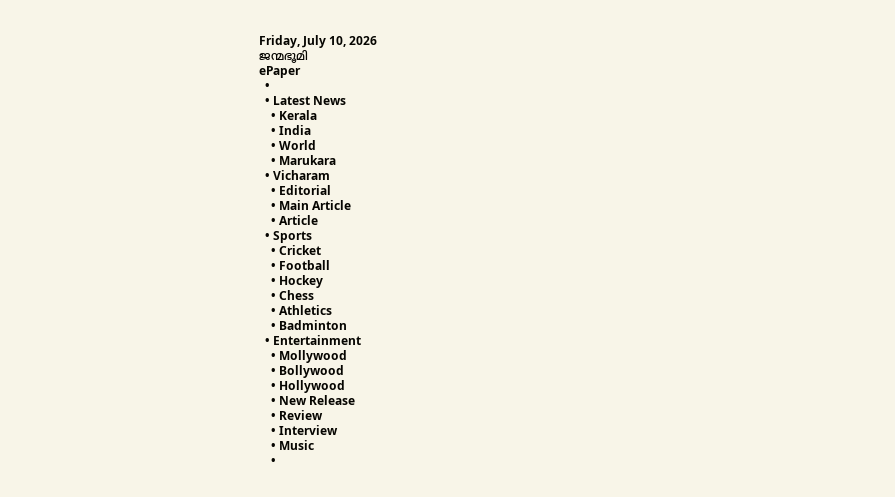Friday, July 10, 2026
ജന്മഭൂമി
ePaper
  •
  • Latest News
    • Kerala
    • India
    • World
    • Marukara
  • Vicharam
    • Editorial
    • Main Article
    • Article
  • Sports
    • Cricket
    • Football
    • Hockey
    • Chess
    • Athletics
    • Badminton
  • Entertainment
    • Mollywood
    • Bollywood
    • Hollywood
    • New Release
    • Review
    • Interview
    • Music
    •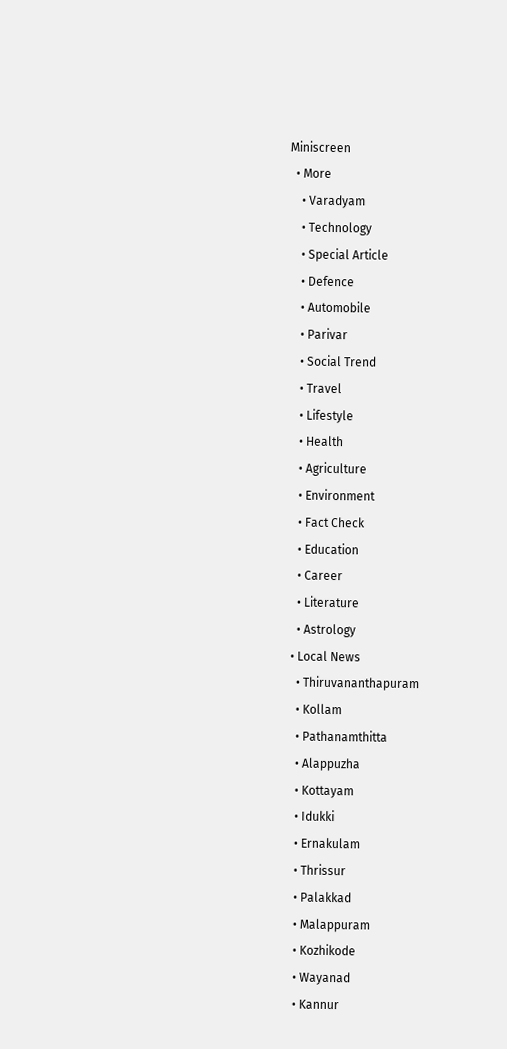Miniscreen
  • More
    • Varadyam
    • Technology
    • Special Article
    • Defence
    • Automobile
    • Parivar
    • Social Trend
    • Travel
    • Lifestyle
    • Health
    • Agriculture
    • Environment
    • Fact Check
    • Education
    • Career
    • Literature
    • Astrology
  • Local News
    • Thiruvananthapuram
    • Kollam
    • Pathanamthitta
    • Alappuzha
    • Kottayam
    • Idukki
    • Ernakulam
    • Thrissur
    • Palakkad
    • Malappuram
    • Kozhikode
    • Wayanad
    • Kannur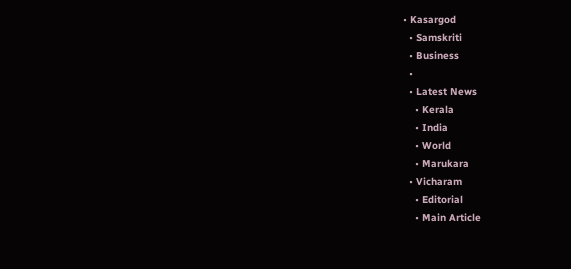• Kasargod
  • Samskriti
  • Business
  •
  • Latest News
    • Kerala
    • India
    • World
    • Marukara
  • Vicharam
    • Editorial
    • Main Article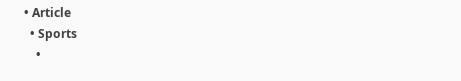• Article
  • Sports
    •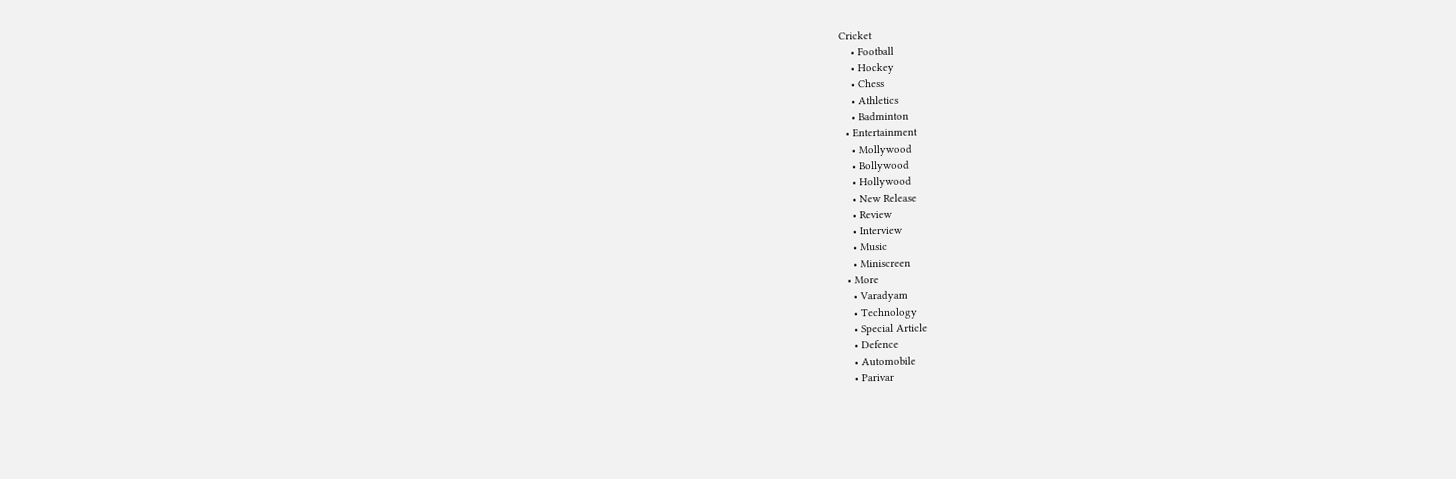Cricket
    • Football
    • Hockey
    • Chess
    • Athletics
    • Badminton
  • Entertainment
    • Mollywood
    • Bollywood
    • Hollywood
    • New Release
    • Review
    • Interview
    • Music
    • Miniscreen
  • More
    • Varadyam
    • Technology
    • Special Article
    • Defence
    • Automobile
    • Parivar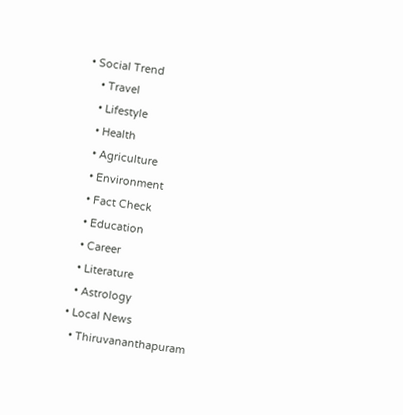• Social Trend
    • Travel
    • Lifestyle
    • Health
    • Agriculture
    • Environment
    • Fact Check
    • Education
    • Career
    • Literature
    • Astrology
  • Local News
    • Thiruvananthapuram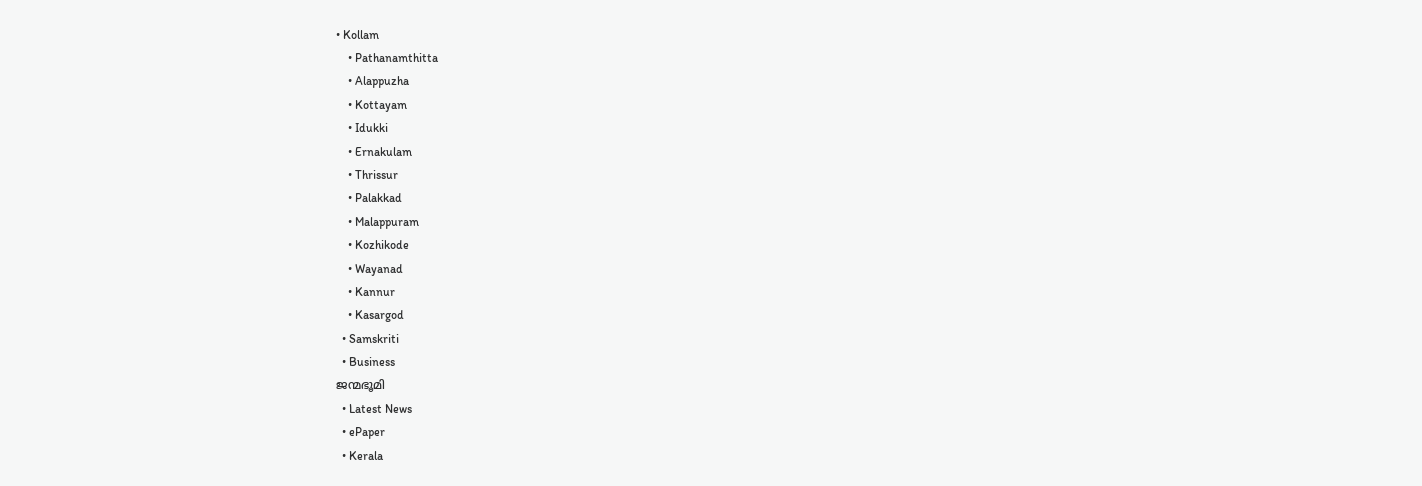• Kollam
    • Pathanamthitta
    • Alappuzha
    • Kottayam
    • Idukki
    • Ernakulam
    • Thrissur
    • Palakkad
    • Malappuram
    • Kozhikode
    • Wayanad
    • Kannur
    • Kasargod
  • Samskriti
  • Business
ജന്മഭൂമി
  • Latest News
  • ePaper
  • Kerala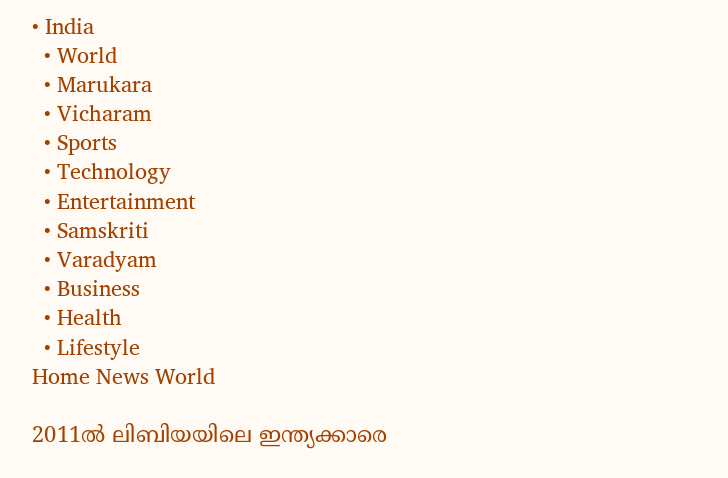• India
  • World
  • Marukara
  • Vicharam
  • Sports
  • Technology
  • Entertainment
  • Samskriti
  • Varadyam
  • Business
  • Health
  • Lifestyle
Home News World

2011ല്‍ ലിബിയയിലെ ഇന്ത്യക്കാരെ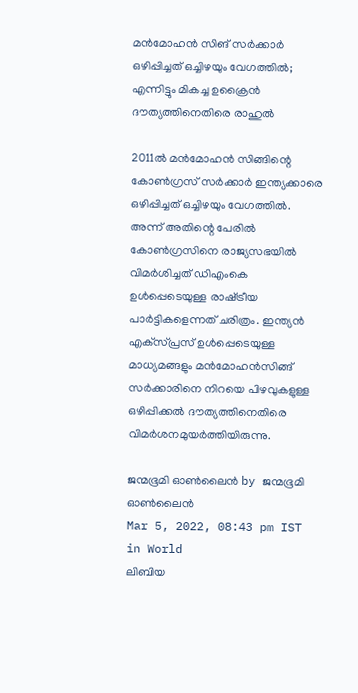മന്‍മോഹന്‍ സിങ് സര്‍ക്കാര്‍ ഒഴിപ്പിച്ചത് ഒച്ചിഴയും വേഗത്തില്‍; എന്നിട്ടും മികച്ച ഉക്രൈന്‍ ദൗത്യത്തിനെതിരെ രാഹുല്‍

2011ല്‍ മന്‍മോഹന്‍ സിങ്ങിന്റെ കോണ്‍ഗ്രസ് സര്‍ക്കാര്‍ ഇന്ത്യക്കാരെ ഒഴിപ്പിച്ചത് ഒച്ചിഴയും വേഗത്തില്‍. അന്ന് അതിന്റെ പേരില്‍ കോണ്‍ഗ്രസിനെ രാജ്യസഭയില്‍ വിമര്‍ശിച്ചത് ഡിഎംകെ ഉള്‍പ്പെടെയുള്ള രാഷ്‌ട്രീയ പാര്‍ട്ടികളെന്നത് ചരിത്രം. ഇന്ത്യന്‍ എക്‌സ്പ്രസ് ഉള്‍പ്പെടെയുള്ള മാധ്യമങ്ങളും മന്‍മോഹന്‍സിങ്ങ് സര്‍ക്കാരിനെ നിറയെ പിഴവുകളുള്ള ഒഴിപ്പിക്കല്‍ ദൗത്യത്തിനെതിരെ വിമര്‍ശനമുയര്‍ത്തിയിരുന്നു.

ജന്മഭൂമി ഓണ്‍ലൈന്‍ by ജന്മഭൂമി ഓണ്‍ലൈന്‍
Mar 5, 2022, 08:43 pm IST
in World
ലിബിയ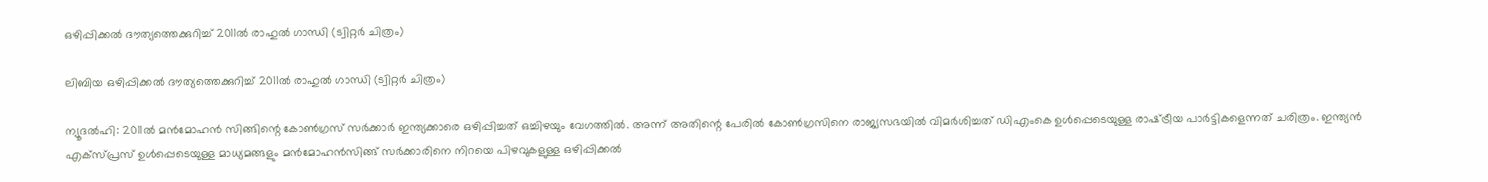ഒഴിപ്പിക്കല്‍ ദൗത്യത്തെക്കുറിച്ച് 2011ല്‍ രാഹുല്‍ ഗാന്ധി (ട്വിറ്റര്‍ ചിത്രം)

ലിബിയ ഒഴിപ്പിക്കല്‍ ദൗത്യത്തെക്കുറിച്ച് 2011ല്‍ രാഹുല്‍ ഗാന്ധി (ട്വിറ്റര്‍ ചിത്രം)

ന്യൂദല്‍ഹി: 2011ല്‍ മന്‍മോഹന്‍ സിങ്ങിന്റെ കോണ്‍ഗ്രസ് സര്‍ക്കാര്‍ ഇന്ത്യക്കാരെ ഒഴിപ്പിച്ചത് ഒച്ചിഴയും വേഗത്തില്‍. അന്ന് അതിന്റെ പേരില്‍ കോണ്‍ഗ്രസിനെ രാജ്യസഭയില്‍ വിമര്‍ശിച്ചത് ഡിഎംകെ ഉള്‍പ്പെടെയുള്ള രാഷ്‌ട്രീയ പാര്‍ട്ടികളെന്നത് ചരിത്രം. ഇന്ത്യന്‍ എക്‌സ്പ്രസ് ഉള്‍പ്പെടെയുള്ള മാധ്യമങ്ങളും മന്‍മോഹന്‍സിങ്ങ് സര്‍ക്കാരിനെ നിറയെ പിഴവുകളുള്ള ഒഴിപ്പിക്കല്‍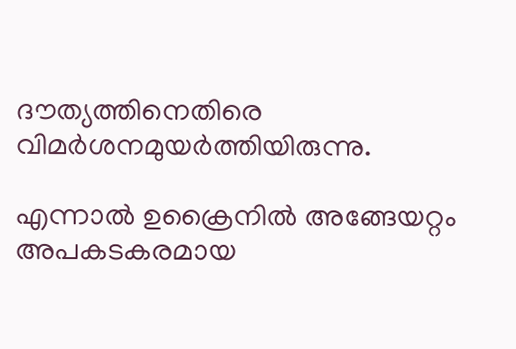ദൗത്യത്തിനെതിരെ വിമര്‍ശനമുയര്‍ത്തിയിരുന്നു.

എന്നാല്‍ ഉക്രൈനില്‍ അങ്ങേയറ്റം അപകടകരമായ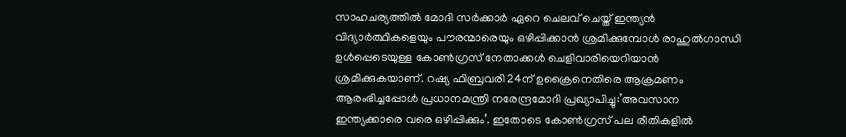സാഹചര്യത്തില്‍ മോദി സര്‍ക്കാര്‍ ഏറെ ചെലവ് ചെയ്ത് ഇന്ത്യന്‍ വിദ്യാര്‍ത്ഥികളെയും പൗരന്മാരെയും ഒഴിപ്പിക്കാന്‍ ശ്രമിക്കുമ്പോള്‍ രാഹുല്‍ഗാന്ധി ഉള്‍പ്പെടെയുള്ള കോണ്‍ഗ്രസ് നേതാക്കള്‍ ചെളിവാരിയെറിയാന്‍ ശ്രമിക്കുകയാണ്. റഷ്യ ഫിബ്രവരി 24ന് ഉക്രൈനെതിരെ ആക്രമണം ആരംഭിച്ചപ്പോള്‍ പ്രധാനമന്ത്രി നരേന്ദ്രമോദി പ്രഖ്യാപിച്ചു:’അവസാന ഇന്ത്യക്കാരെ വരെ ഒഴിപ്പിക്കും’. ഇതോടെ കോണ്‍ഗ്രസ് പല രീതികളില്‍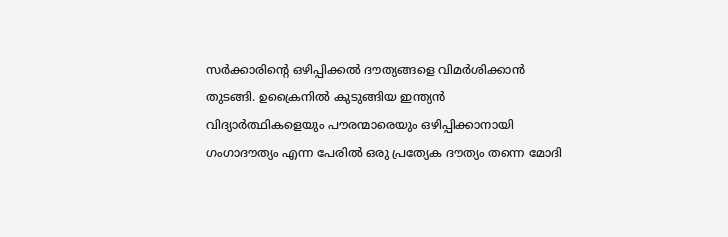സര്‍ക്കാരിന്റെ ഒഴിപ്പിക്കല്‍ ദൗത്യങ്ങളെ വിമര്‍ശിക്കാന്‍ തുടങ്ങി. ഉക്രൈനില്‍ കുടുങ്ങിയ ഇന്ത്യന്‍ വിദ്യാര്‍ത്ഥികളെയും പൗരന്മാരെയും ഒഴിപ്പിക്കാനായി ഗംഗാദൗത്യം എന്ന പേരില്‍ ഒരു പ്രത്യേക ദൗത്യം തന്നെ മോദി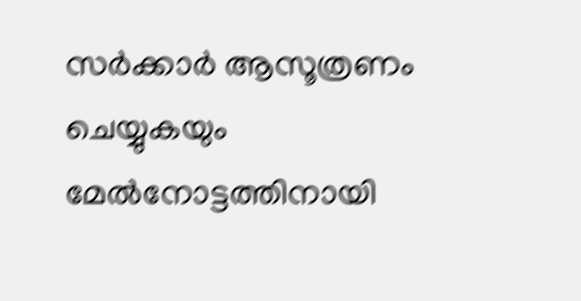സര്‍ക്കാര്‍ ആസൂത്രണം ചെയ്യുകയും മേല്‍നോട്ടത്തിനായി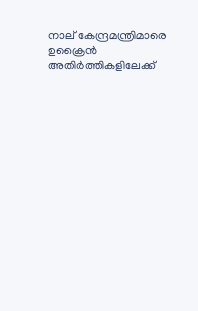നാല് കേന്ദ്രമന്ത്രിമാരെ ഉക്രൈന്‍ അതിര്‍ത്തികളിലേക്ക്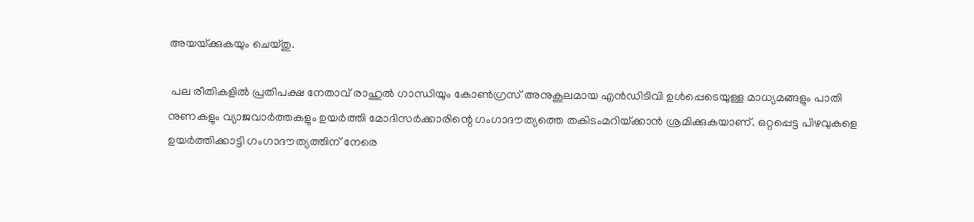അയയ്‌ക്കുകയും ചെയ്തു.

 പല രീതികളില്‍ പ്രതിപക്ഷ നേതാവ് രാഹുല്‍ ഗാന്ധിയും കോണ്‍ഗ്രസ് അനുകൂലമായ എന്‍ഡിടിവി ഉള്‍പ്പെടെയുള്ള മാധ്യമങ്ങളും പാതി നുണകളും വ്യാജവാര്‍ത്തകളും ഉയര്‍ത്തി മോദിസര്‍ക്കാരിന്റെ ഗംഗാദൗത്യത്തെ തകിടംമറിയ്‌ക്കാന്‍ ശ്രമിക്കുകയാണ്. ഒറ്റപ്പെട്ട പിഴവുകളെ ഉയര്‍ത്തിക്കാട്ടി ഗംഗാദൗത്യത്തിന് നേരെ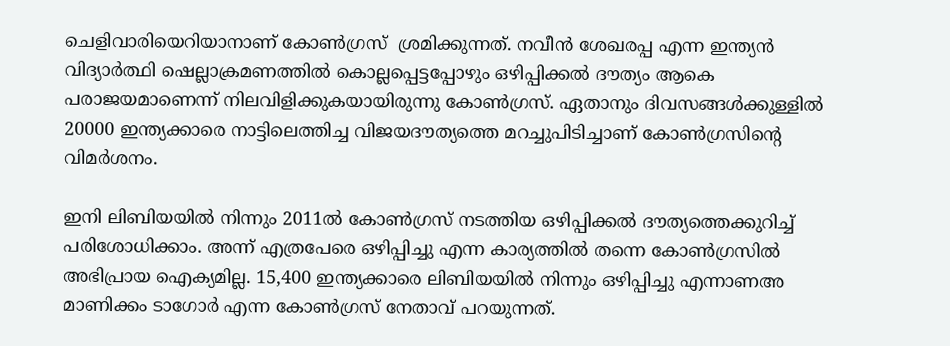ചെളിവാരിയെറിയാനാണ് കോണ്‍ഗ്രസ്  ശ്രമിക്കുന്നത്. നവീന്‍ ശേഖരപ്പ എന്ന ഇന്ത്യന്‍ വിദ്യാര്‍ത്ഥി ഷെല്ലാക്രമണത്തില്‍ കൊല്ലപ്പെട്ടപ്പോഴും ഒഴിപ്പിക്കല്‍ ദൗത്യം ആകെ പരാജയമാണെന്ന് നിലവിളിക്കുകയായിരുന്നു കോണ്‍ഗ്രസ്. ഏതാനും ദിവസങ്ങള്‍ക്കുള്ളില്‍ 20000 ഇന്ത്യക്കാരെ നാട്ടിലെത്തിച്ച വിജയദൗത്യത്തെ മറച്ചുപിടിച്ചാണ് കോണ്‍ഗ്രസിന്റെ വിമര്‍ശനം.

ഇനി ലിബിയയില്‍ നിന്നും 2011ല്‍ കോണ്‍ഗ്രസ് നടത്തിയ ഒഴിപ്പിക്കല്‍ ദൗത്യത്തെക്കുറിച്ച് പരിശോധിക്കാം. അന്ന് എത്രപേരെ ഒഴിപ്പിച്ചു എന്ന കാര്യത്തില്‍ തന്നെ കോണ്‍ഗ്രസില്‍ അഭിപ്രായ ഐക്യമില്ല. 15,400 ഇന്ത്യക്കാരെ ലിബിയയില്‍ നിന്നും ഒഴിപ്പിച്ചു എന്നാണഅ മാണിക്കം ടാഗോര്‍ എന്ന കോണ്‍ഗ്രസ് നേതാവ് പറയുന്നത്.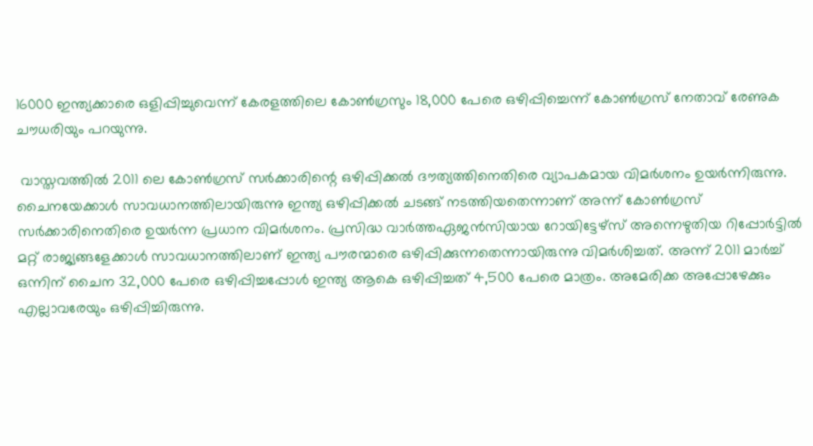16000 ഇന്ത്യക്കാരെ ഒളിപ്പിച്ചുവെന്ന് കേരളത്തിലെ കോണ്‍ഗ്രസും 18,000 പേരെ ഒഴിപ്പിച്ചെന്ന് കോണ്‍ഗ്രസ് നേതാവ് രേണുക ചൗധരിയും പറയുന്നു.

 വാസ്തവത്തില്‍ 2011 ലെ കോണ്‍ഗ്രസ് സര്‍ക്കാരിന്റെ ഒഴിപ്പിക്കല്‍ ദൗത്യത്തിനെതിരെ വ്യാപകമായ വിമര്‍ശനം ഉയര്‍ന്നിരുന്നു. ചൈനയേക്കാള്‍ സാവധാനത്തിലായിരുന്നു ഇന്ത്യ ഒഴിപ്പിക്കല്‍ ചടങ്ങ് നടത്തിയതെന്നാണ് അന്ന് കോണ്‍ഗ്രസ് സര്‍ക്കാരിനെതിരെ ഉയര്‍ന്ന പ്രധാന വിമര്‍ശനം. പ്രസിദ്ധ വാര്‍ത്തഏജന്‍സിയായ റോയിട്ടേഴ്‌സ് അന്നെഴുതിയ റിപ്പോര്‍ട്ടില്‍ മറ്റ് രാജ്യങ്ങളേക്കാള്‍ സാവധാനത്തിലാണ് ഇന്ത്യ പൗരന്മാരെ ഒഴിപ്പിക്കുന്നതെന്നായിരുന്നു വിമര്‍ശിച്ചത്. അന്ന് 2011 മാര്‍ച്ച് ഒന്നിന് ചൈന 32,000 പേരെ ഒഴിപ്പിച്ചപ്പോള്‍ ഇന്ത്യ ആകെ ഒഴിപ്പിച്ചത് 4,500 പേരെ മാത്രം. അമേരിക്ക അപ്പോഴേക്കും എല്ലാവരേയും ഒഴിപ്പിച്ചിരുന്നു.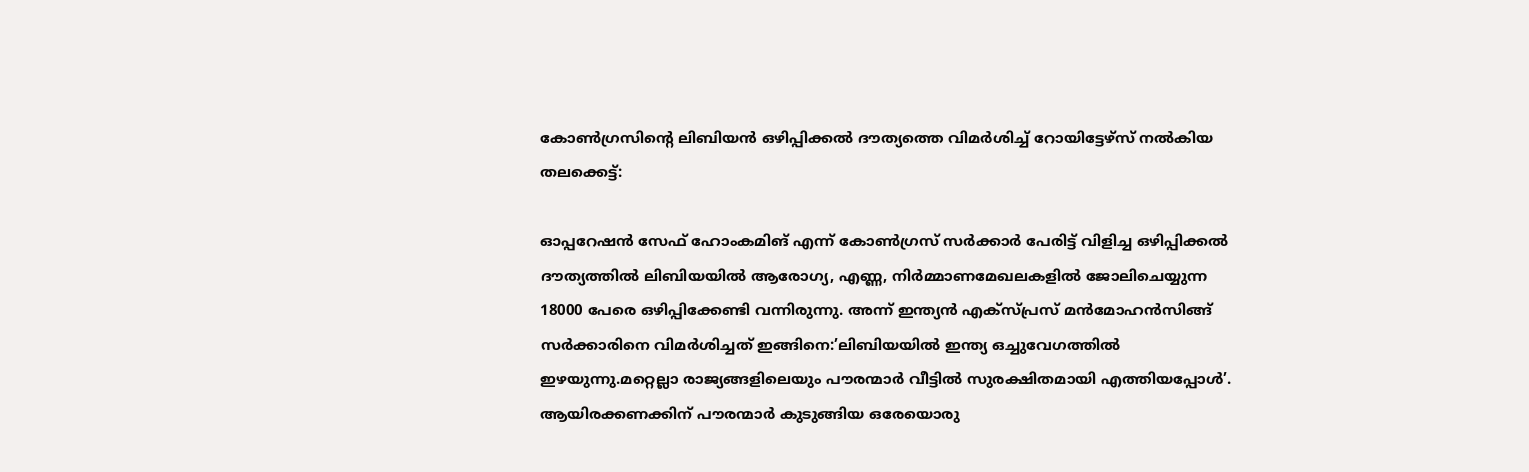കോണ്‍ഗ്രസിന്റെ ലിബിയന്‍ ഒഴിപ്പിക്കല്‍ ദൗത്യത്തെ വിമര്‍ശിച്ച് റോയിട്ടേഴ്സ് നല്‍കിയ തലക്കെട്ട്:

ഓപ്പറേഷന്‍ സേഫ് ഹോംകമിങ് എന്ന് കോണ്‍ഗ്രസ് സര്‍ക്കാര്‍ പേരിട്ട് വിളിച്ച ഒഴിപ്പിക്കല്‍ ദൗത്യത്തില്‍ ലിബിയയില്‍ ആരോഗ്യ, എണ്ണ, നിര്‍മ്മാണമേഖലകളില്‍ ജോലിചെയ്യുന്ന 18000 പേരെ ഒഴിപ്പിക്കേണ്ടി വന്നിരുന്നു. അന്ന് ഇന്ത്യന്‍ എക്‌സ്പ്രസ് മന്‍മോഹന്‍സിങ്ങ് സര്‍ക്കാരിനെ വിമര്‍ശിച്ചത് ഇങ്ങിനെ:’ലിബിയയില്‍ ഇന്ത്യ ഒച്ചുവേഗത്തില്‍ ഇഴയുന്നു.മറ്റെല്ലാ രാജ്യങ്ങളിലെയും പൗരന്മാര്‍ വീട്ടില്‍ സുരക്ഷിതമായി എത്തിയപ്പോള്‍’. ആയിരക്കണക്കിന് പൗരന്മാര്‍ കുടുങ്ങിയ ഒരേയൊരു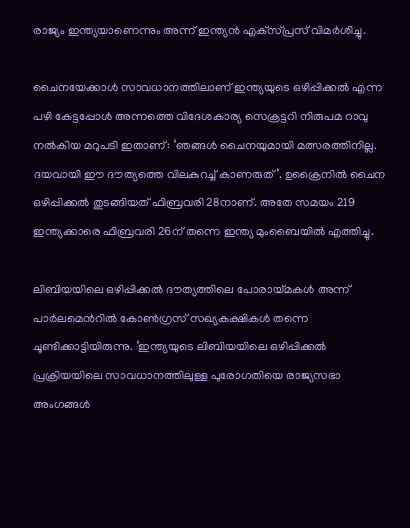രാജ്യം ഇന്ത്യയാണെന്നും അന്ന് ഇന്ത്യന്‍ എക്‌സ്പ്രസ് വിമര്‍ശിച്ചു.

ചൈനയേക്കാള്‍ സാവധാനത്തിലാണ് ഇന്ത്യയുടെ ഒഴിപ്പിക്കല്‍ എന്ന പഴി കേട്ടപ്പോള്‍ അന്നത്തെ വിദേശകാര്യ സെക്രട്ടറി നിരുപമ റാവു നല്‍കിയ മറുപടി ഇതാണ്: ‘ഞങ്ങള്‍ ചൈനയുമായി മത്സരത്തിനില്ല. ദയവായി ഈ ദൗത്യത്തെ വിലകുറച്ച് കാണരുത്’. ഉക്രൈനില്‍ ചൈന ഒഴിപ്പിക്കല്‍ തുടങ്ങിയത് ഫിബ്രവരി 28നാണ്. അതേ സമയം 219 ഇന്ത്യക്കാരെ ഫിബ്രവരി 26ന് തന്നെ ഇന്ത്യ മുംബൈയില്‍ എത്തിച്ചു.

ലിബിയയിലെ ഒഴിപ്പിക്കല്‍ ദൗത്യത്തിലെ പോരായ്‌മകള്‍ അന്ന് പാര്‍ലമെന്‍റില്‍ കോണ്‍ഗ്രസ് സഖ്യകക്ഷികള്‍ തന്നെ ചൂണ്ടിക്കാട്ടിയിരുന്നു. ‘ഇന്ത്യയുടെ ലിബിയയിലെ ഒഴിപ്പിക്കല്‍ പ്രക്രിയയിലെ സാവധാനത്തിലുള്ള പുരോഗതിയെ രാജ്യസഭാ അംഗങ്ങള്‍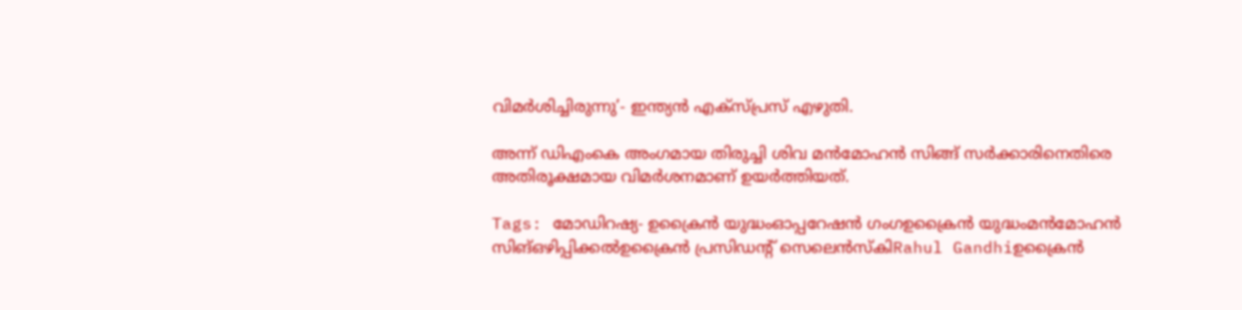വിമര്‍ശിച്ചിരുന്നു’- ഇന്ത്യന്‍ എക്‌സ്പ്രസ് എഴുതി.

അന്ന് ഡിഎംകെ അംഗമായ തിരുച്ചി ശിവ മന്‍മോഹന്‍ സിങ്ങ് സര്‍ക്കാരിനെതിരെ അതിരൂക്ഷമായ വിമര്‍ശനമാണ് ഉയര്‍ത്തിയത്.

Tags: മോഡിറഷ്യ- ഉക്രൈന്‍ യുദ്ധംഓപ്പറേഷന്‍ ഗംഗഉക്രൈന്‍ യുദ്ധംമന്‍മോഹന്‍ സിങ്ഒഴിപ്പിക്കല്‍ഉക്രൈന്‍ പ്രസിഡന്‍റ് സെലെന്‍സ്കിRahul Gandhiഉക്രൈന്‍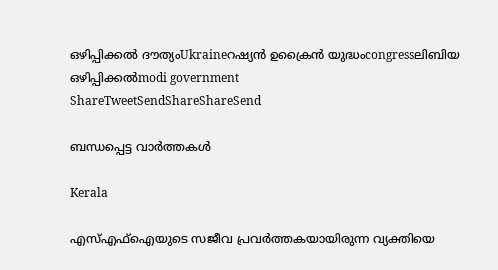ഒഴിപ്പിക്കല്‍ ദൗത്യംUkraineറഷ്യന്‍ ഉക്രൈന്‍ യുദ്ധംcongressലിബിയ ഒഴിപ്പിക്കല്‍modi government
ShareTweetSendShareShareSend

ബന്ധപ്പെട്ട വാര്‍ത്തകള്‍

Kerala

എസ്എഫ്‌ഐയുടെ സജീവ പ്രവര്‍ത്തകയായിരുന്ന വ്യക്തിയെ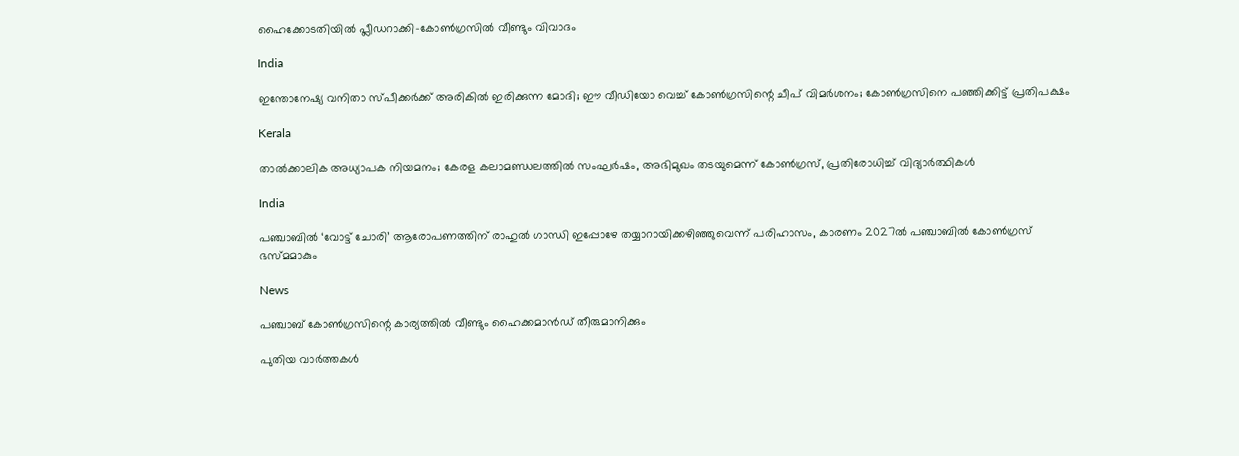ഹൈക്കോടതിയില്‍ പ്ലീഡറാക്കി-കോണ്‍ഗ്രസില്‍ വീണ്ടും വിവാദം

India

ഇന്തോനേഷ്യ വനിതാ സ്പീക്കര്‍ക്ക് അരികില്‍ ഇരിക്കുന്ന മോദി; ഈ വീഡിയോ വെച്ച് കോണ്‍ഗ്രസിന്റെ ചീപ് വിമര്‍ശനം; കോണ്‍ഗ്രസിനെ പഞ്ഞിക്കിട്ട് പ്രതിപക്ഷം

Kerala

താൽക്കാലിക അധ്യാപക നിയമനം; കേരള കലാമണ്ഡലത്തിൽ സംഘർഷം, അഭിമുഖം തടയുമെന്ന് കോൺഗ്രസ്, പ്രതിരോധിച്ച് വിദ്യാർത്ഥികൾ

India

പഞ്ചാബില്‍ ‘വോട്ട് ചോരി’ ആരോപണത്തിന് രാഹുല്‍ ഗാന്ധി ഇപ്പോഴേ തയ്യാറായിക്കഴിഞ്ഞുവെന്ന് പരിഹാസം, കാരണം 2027ല്‍ പഞ്ചാബില്‍ കോണ്‍ഗ്രസ് ഭസ്മമാകും

News

പഞ്ചാബ് കോൺഗ്രസിന്റെ കാര്യത്തിൽ വീണ്ടും ഹൈക്കമാൻഡ് തീരുമാനിക്കും

പുതിയ വാര്‍ത്തകള്‍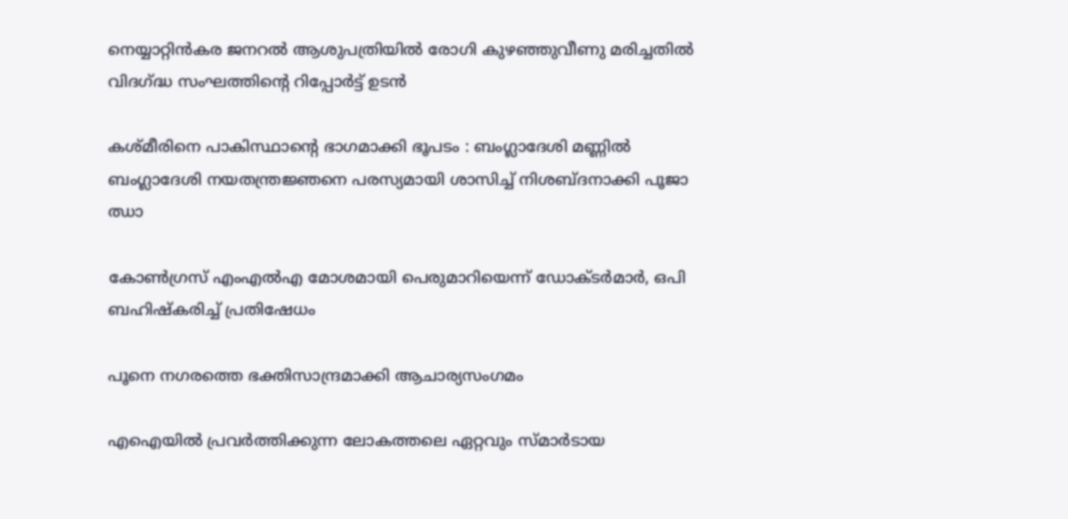നെയ്യാറ്റിന്‍കര ജനറല്‍ ആശുപത്രിയില്‍ രോഗി കുഴഞ്ഞുവീണു മരിച്ചതില്‍ വിദഗ്‌ദ്ധ സംഘത്തിന്റെ റിപ്പോര്‍ട്ട് ഉടന്‍

കശ്മീരിനെ പാകിസ്ഥാന്റെ ഭാഗമാക്കി ഭൂപടം : ബംഗ്ലാദേശി മണ്ണിൽ ബംഗ്ലാദേശി നയതന്ത്രജ്ഞനെ പരസ്യമായി ശാസിച്ച് നിശബ്ദനാക്കി പൂജാ ഝാ

കോണ്‍ഗ്രസ് എംഎല്‍എ മോശമായി പെരുമാറിയെന്ന് ഡോക്ടര്‍മാര്‍, ഒപി ബഹിഷ്‌കരിച്ച് പ്രതിഷേധം

പൂനെ നഗരത്തെ ഭക്തിസാന്ദ്രമാക്കി ആചാര്യസംഗമം

എഐയില്‍ പ്രവര്‍ത്തിക്കുന്ന ലോകത്തലെ ഏറ്റവും സ്മാര്‍ടായ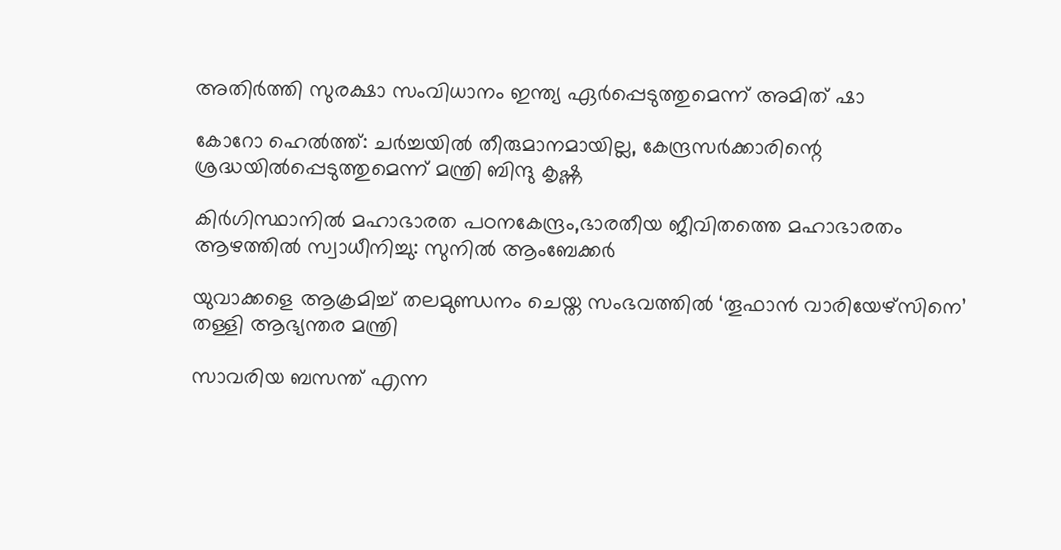അതിര്‍ത്തി സുരക്ഷാ സംവിധാനം ഇന്ത്യ ഏര്‍പ്പെടുത്തുമെന്ന് അമിത് ഷാ

കോറോ ഹെല്‍ത്ത്: ചര്‍ച്ചയില്‍ തീരുമാനമായില്ല, കേന്ദ്രസര്‍ക്കാരിന്റെ ശ്രദ്ധയില്‍പ്പെടുത്തുമെന്ന് മന്ത്രി ബിന്ദു കൃഷ്ണ

കിര്‍ഗിസ്ഥാനില്‍ മഹാഭാരത പഠനകേന്ദ്രം,ഭാരതീയ ജീവിതത്തെ മഹാഭാരതം ആഴത്തില്‍ സ്വാധീനിച്ചു: സുനില്‍ ആംബേക്കര്‍

യുവാക്കളെ ആക്രമിച്ച് തലമുണ്ഡനം ചെയ്ത സംഭവത്തില്‍ ‘തൂഫാന്‍ വാരിയേഴ്സിനെ’ തള്ളി ആഭ്യന്തര മന്ത്രി

സാവരിയ ബസന്ത് എന്ന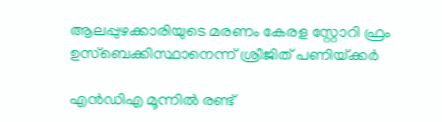ആലപ്പുഴക്കാരിയുടെ മരണം കേരള സ്റ്റോറി ഫ്രം ഉസ്ബെക്കിസ്ഥാനെന്ന് ശ്രീജിത് പണിയ്‌ക്കര്‍

എൻ‌ഡി‌എ മൂന്നിൽ രണ്ട്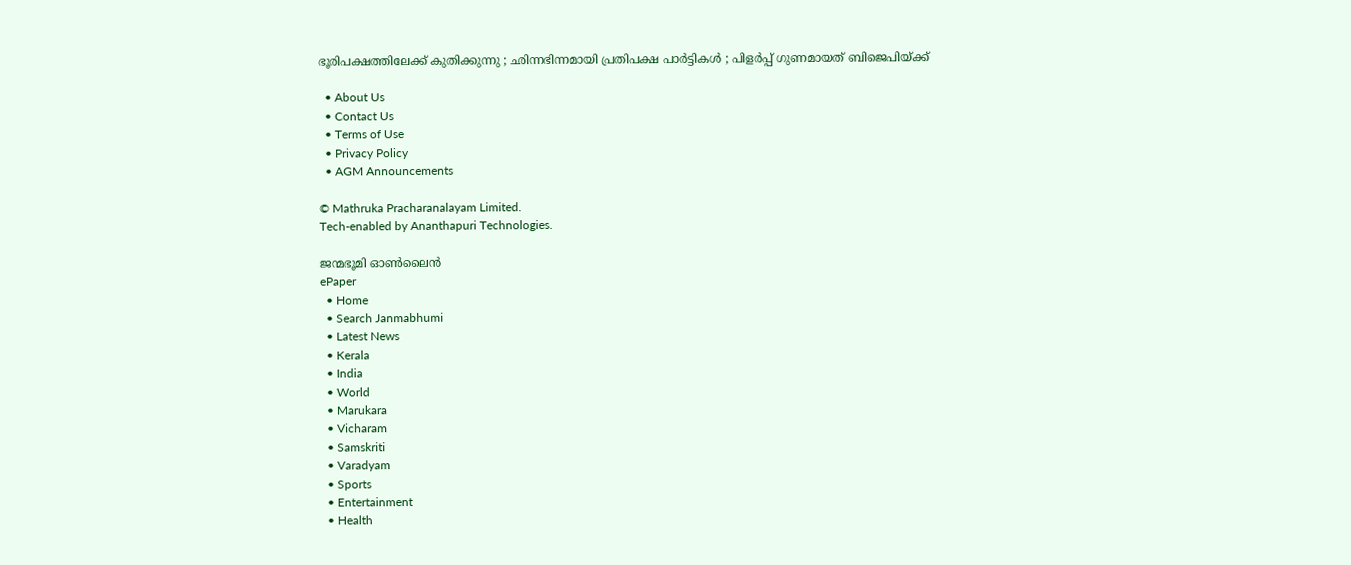ഭൂരിപക്ഷത്തിലേക്ക് കുതിക്കുന്നു ; ഛിന്നഭിന്നമായി പ്രതിപക്ഷ പാർട്ടികൾ ; പിളർപ്പ് ഗുണമായത് ബിജെപിയ്‌ക്ക്

  • About Us
  • Contact Us
  • Terms of Use
  • Privacy Policy
  • AGM Announcements

© Mathruka Pracharanalayam Limited.
Tech-enabled by Ananthapuri Technologies.

ജന്മഭൂമി ഓണ്‍ലൈന്‍
ePaper
  • Home
  • Search Janmabhumi
  • Latest News
  • Kerala
  • India
  • World
  • Marukara
  • Vicharam
  • Samskriti
  • Varadyam
  • Sports
  • Entertainment
  • Health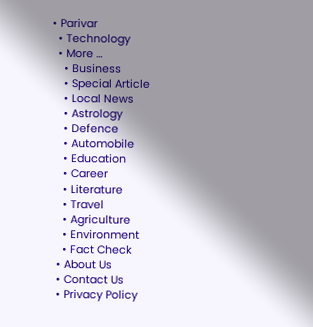• Parivar
  • Technology
  • More …
    • Business
    • Special Article
    • Local News
    • Astrology
    • Defence
    • Automobile
    • Education
    • Career
    • Literature
    • Travel
    • Agriculture
    • Environment
    • Fact Check
  • About Us
  • Contact Us
  • Privacy Policy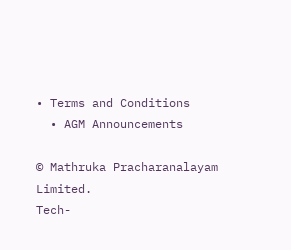• Terms and Conditions
  • AGM Announcements

© Mathruka Pracharanalayam Limited.
Tech-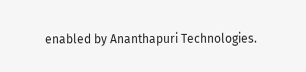enabled by Ananthapuri Technologies.